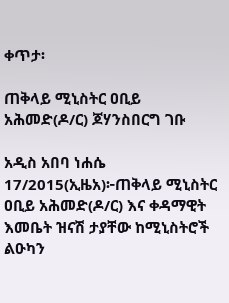ቀጥታ፡

ጠቅላይ ሚኒስትር ዐቢይ አሕመድ(ዶ/ር) ጆሃንስበርግ ገቡ

አዲስ አበባ ነሐሴ 17/2015(ኢዜአ)፦ጠቅላይ ሚኒስትር ዐቢይ አሕመድ(ዶ/ር) እና ቀዳማዊት እመቤት ዝናሽ ታያቸው ከሚኒስትሮች ልዑካን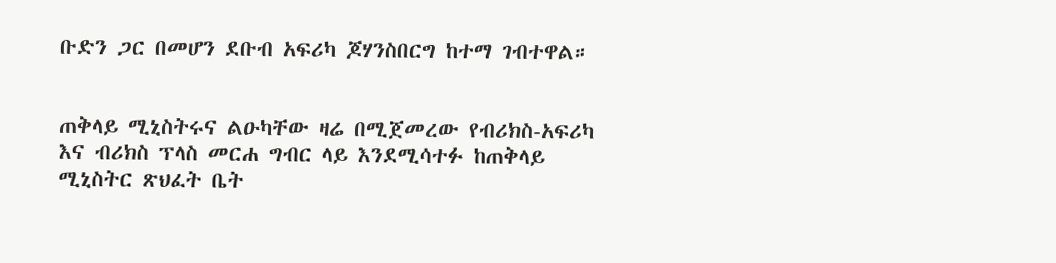ቡድን ጋር በመሆን ደቡብ አፍሪካ ጆሃንስበርግ ከተማ ገብተዋል።


ጠቅላይ ሚኒስትሩና ልዑካቸው ዛሬ በሚጀመረው የብሪክስ-አፍሪካ እና ብሪክስ ፕላስ መርሐ ግብር ላይ እንደሚሳተፉ ከጠቅላይ ሚኒስትር ጽህፈት ቤት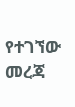የተገኘው መረጃ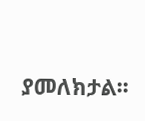ያመለክታል፡፡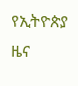የኢትዮጵያ ዜና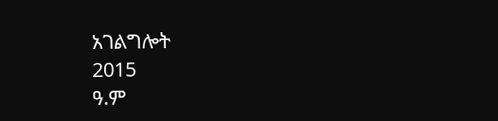አገልግሎት
2015
ዓ.ም